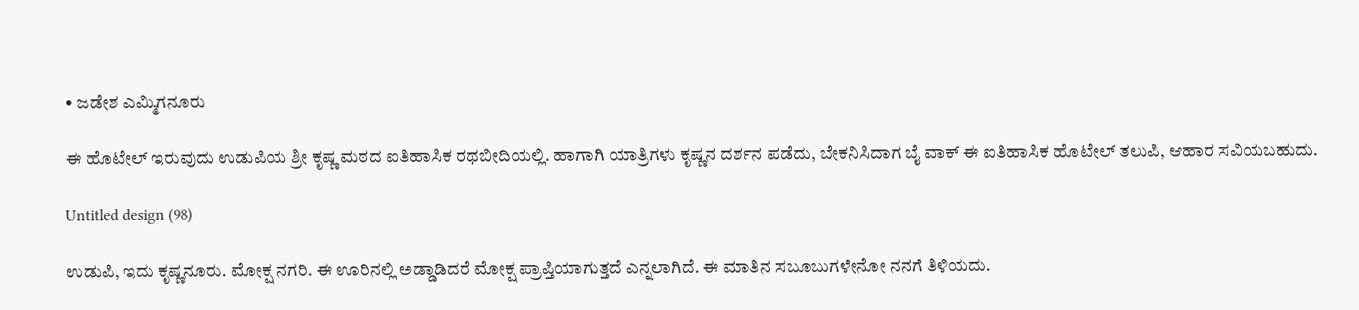• ಜಡೇಶ ಎಮ್ಮಿಗನೂರು

ಈ ಹೊಟೇಲ್‌ ಇರುವುದು ಉಡುಪಿಯ ಶ್ರೀ ಕೃಷ್ಣ ಮಠದ ಐತಿಹಾಸಿಕ ರಥಬೀದಿಯಲ್ಲಿ. ಹಾಗಾಗಿ ಯಾತ್ರಿಗಳು ಕೃಷ್ಣನ ದರ್ಶನ ಪಡೆದು, ಬೇಕನಿಸಿದಾಗ ಬೈ ವಾಕ್‌ ಈ ಐತಿಹಾಸಿಕ ಹೊಟೇಲ್‌ ತಲುಪಿ, ಆಹಾರ ಸವಿಯಬಹುದು.

Untitled design (98)

ಉಡುಪಿ, ಇದು ಕೃಷ್ಣನೂರು. ಮೋಕ್ಷ ನಗರಿ. ಈ ಊರಿನಲ್ಲಿ ಅಡ್ಡಾಡಿದರೆ ಮೋಕ್ಷ ಪ್ರಾಪ್ತಿಯಾಗುತ್ತದೆ ಎನ್ನಲಾಗಿದೆ. ಈ ಮಾತಿನ ಸಬೂಬುಗಳೇನೋ ನನಗೆ ತಿಳಿಯದು.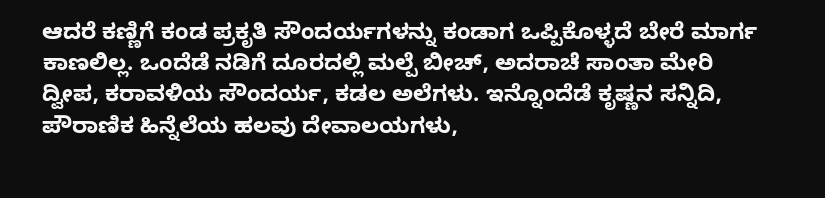ಆದರೆ ಕಣ್ಣಿಗೆ ಕಂಡ ಪ್ರಕೃತಿ ಸೌಂದರ್ಯಗಳನ್ನು ಕಂಡಾಗ ಒಪ್ಪಿಕೊಳ್ಳದೆ ಬೇರೆ ಮಾರ್ಗ ಕಾಣಲಿಲ್ಲ. ಒಂದೆಡೆ ನಡಿಗೆ ದೂರದಲ್ಲಿ ಮಲ್ಪೆ ಬೀಚ್‌, ಅದರಾಚೆ ಸಾಂತಾ ಮೇರಿ ದ್ವೀಪ, ಕರಾವಳಿಯ ಸೌಂದರ್ಯ, ಕಡಲ ಅಲೆಗಳು. ಇನ್ನೊಂದೆಡೆ ಕೃಷ್ಣನ ಸನ್ನಿದಿ, ಪೌರಾಣಿಕ ಹಿನ್ನೆಲೆಯ ಹಲವು ದೇವಾಲಯಗಳು,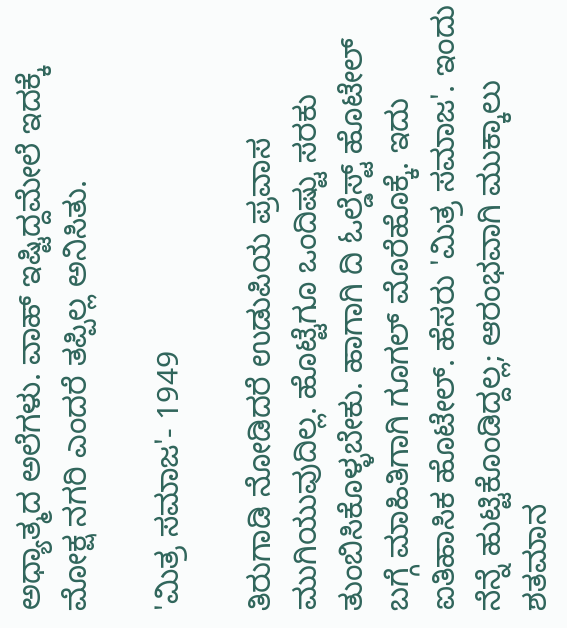ಅಧ್ಯಾತ್ಮದ ಅಲೆಗಳು. ವಾಹ್‌ ಇಷ್ಟಿದ್ದಮೇಲೆ ಇದಕ್ಕೆ ಮೋಕ್ಷ ನಗರಿ ಎಂದರೆ ತಪ್ಪಿಲ್ಲ ಅನಿಸಿತು.

'ಮಿತ್ರ ಸಮಾಜ'- 1949

ತಿರುಗಾಡಿ ನೋಡಿದರೆ ಉಡುಪಿಯ ಪ್ರವಾಸ ಮುಗಿಯುವುದಿಲ್ಲ. ಹೊಟ್ಟೆಗೂ ಒಂದಿಷ್ಟು ಸರಕು ತುಂಬಿಸಿಕೊಳ್ಳಬೇಕು. ಹಾಗಾಗಿ ದಿ ಓಲ್ಡೆಸ್ಟ್‌ ಹೊಟೇಲ್‌ ಬಗ್ಗೆ ಮಾಹಿತಿಗಾಗಿ ಗೂಗಲ್‌ ಮೊರೆಹೊಕ್ಕೆ. ಇದು ಐತಿಹಾಸಿಕ ಹೊಟೇಲ್‌. ಹೆಸರು 'ಮಿತ್ರ ಸಮಾಜ'. ಇಂದು ನೆನ್ನೆ ಹುಟ್ಟಿಕೊಂಡಿದ್ದಲ್ಲ; ಆರಂಭವಾಗಿ ಮುಕ್ಕಾಲು ಶತಮಾನ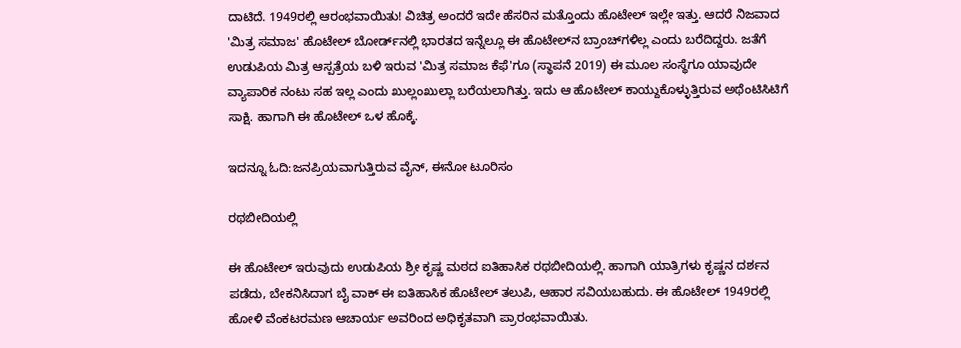ದಾಟಿದೆ. 1949ರಲ್ಲಿ ಆರಂಭವಾಯಿತು! ವಿಚಿತ್ರ ಅಂದರೆ ಇದೇ ಹೆಸರಿನ ಮತ್ತೊಂದು ಹೊಟೇಲ್‌ ಇಲ್ಲೇ ಇತ್ತು. ಆದರೆ ನಿಜವಾದ 'ಮಿತ್ರ ಸಮಾಜ' ಹೊಟೇಲ್‌ ಬೋರ್ಡ್‌ನಲ್ಲಿ ಭಾರತದ ಇನ್ನೆಲ್ಲೂ ಈ ಹೊಟೇಲ್‌ನ ಬ್ರಾಂಚ್‌ಗಳಿಲ್ಲ ಎಂದು ಬರೆದಿದ್ದರು. ಜತೆಗೆ ಉಡುಪಿಯ ಮಿತ್ರ ಆಸ್ಪತ್ರೆಯ ಬಳಿ ಇರುವ 'ಮಿತ್ರ ಸಮಾಜ ಕೆಫೆ'ಗೂ (ಸ್ಥಾಪನೆ 2019) ಈ ಮೂಲ ಸಂಸ್ಥೆಗೂ ಯಾವುದೇ ವ್ಯಾಪಾರಿಕ ನಂಟು ಸಹ ಇಲ್ಲ ಎಂದು ಖುಲ್ಲಂಖುಲ್ಲಾ ಬರೆಯಲಾಗಿತ್ತು. ಇದು ಆ ಹೊಟೇಲ್‌ ಕಾಯ್ದುಕೊಳ್ಳುತ್ತಿರುವ ಅಥೆಂಟಿಸಿಟಿಗೆ ಸಾಕ್ಷಿ. ಹಾಗಾಗಿ ಈ ಹೊಟೇಲ್‌ ಒಳ ಹೊಕ್ಕೆ.

ಇದನ್ನೂ ಓದಿ:ಜನಪ್ರಿಯವಾಗುತ್ತಿರುವ ವೈನ್, ಈನೋ ಟೂರಿಸಂ

ರಥಬೀದಿಯಲ್ಲಿ

ಈ ಹೊಟೇಲ್‌ ಇರುವುದು ಉಡುಪಿಯ ಶ್ರೀ ಕೃಷ್ಣ ಮಠದ ಐತಿಹಾಸಿಕ ರಥಬೀದಿಯಲ್ಲಿ. ಹಾಗಾಗಿ ಯಾತ್ರಿಗಳು ಕೃಷ್ಣನ ದರ್ಶನ ಪಡೆದು, ಬೇಕನಿಸಿದಾಗ ಬೈ ವಾಕ್‌ ಈ ಐತಿಹಾಸಿಕ ಹೊಟೇಲ್‌ ತಲುಪಿ, ಆಹಾರ ಸವಿಯಬಹುದು. ಈ ಹೊಟೇಲ್‌ 1949ರಲ್ಲಿ ಹೋಳಿ ವೆಂಕಟರಮಣ ಆಚಾರ್ಯ ಅವರಿಂದ ಅಧಿಕೃತವಾಗಿ ಪ್ರಾರಂಭವಾಯಿತು.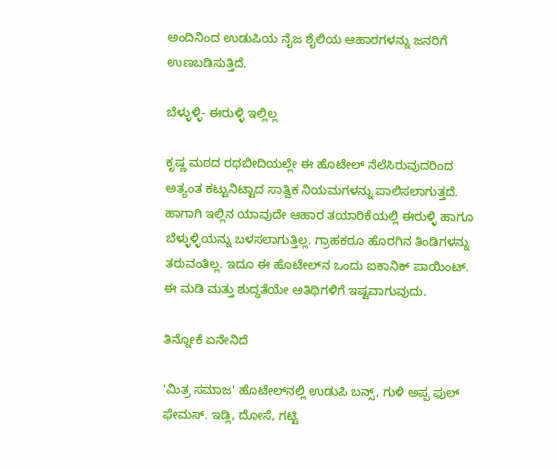ಅಂದಿನಿಂದ ಉಡುಪಿಯ ನೈಜ ಶೈಲಿಯ ಆಹಾರಗಳನ್ನು ಜನರಿಗೆ ಉಣಬಡಿಸುತ್ತಿದೆ.

ಬೆಳ್ಳುಳ್ಳಿ- ಈರುಳ್ಳಿ ಇಲ್ಲಿಲ್ಲ

ಕೃಷ್ಣ ಮಠದ ರಥಬೀದಿಯಲ್ಲೇ ಈ ಹೊಟೇಲ್‌ ನೆಲೆಸಿರುವುದರಿಂದ ಅತ್ಯಂತ ಕಟ್ಟುನಿಟ್ಟಾದ ಸಾತ್ವಿಕ ನಿಯಮಗಳನ್ನು ಪಾಲಿಸಲಾಗುತ್ತದೆ. ಹಾಗಾಗಿ ಇಲ್ಲಿನ ಯಾವುದೇ ಆಹಾರ ತಯಾರಿಕೆಯಲ್ಲಿ ಈರುಳ್ಳಿ ಹಾಗೂ ಬೆಳ್ಳುಳ್ಳಿಯನ್ನು ಬಳಸಲಾಗುತ್ತಿಲ್ಲ. ಗ್ರಾಹಕರೂ ಹೊರಗಿನ ತಿಂಡಿಗಳನ್ನು ತರುವಂತಿಲ್ಲ. ಇದೂ ಈ ಹೊಟೇಲ್‌ನ ಒಂದು ಐಕಾನಿಕ್‌ ಪಾಯಿಂಟ್‌. ಈ ಮಡಿ ಮತ್ತು ಶುದ್ಧತೆಯೇ ಅತಿಥಿಗಳಿಗೆ ಇಷ್ಟವಾಗುವುದು.

ತಿನ್ನೋಕೆ ಏನೇನಿದೆ

'ಮಿತ್ರ ಸಮಾಜ' ಹೊಟೇಲ್‌ನಲ್ಲಿ ಉಡುಪಿ ಬನ್ಸ್, ಗುಳಿ ಅಪ್ಪ ಫುಲ್‌ ಫೇಮಸ್‌. ಇಡ್ಲಿ, ದೋಸೆ, ಗಟ್ಟಿ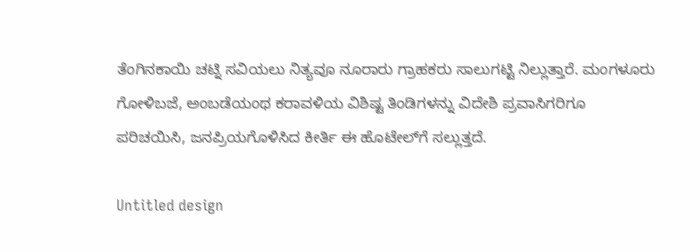ತೆಂಗಿನಕಾಯಿ ಚಟ್ನಿ ಸವಿಯಲು ನಿತ್ಯವೂ ನೂರಾರು ಗ್ರಾಹಕರು ಸಾಲುಗಟ್ಟಿ ನಿಲ್ಲುತ್ತಾರೆ. ಮಂಗಳೂರು ಗೋಳಿಬಜೆ, ಅಂಬಡೆಯಂಥ ಕರಾವಳಿಯ ವಿಶಿಷ್ಟ ತಿಂಡಿಗಳನ್ನು ವಿದೇಶಿ ಪ್ರವಾಸಿಗರಿಗೂ ಪರಿಚಯಿಸಿ, ಜನಪ್ರಿಯಗೊಳಿಸಿದ ಕೀರ್ತಿ ಈ ಹೊಟೇಲ್‌ಗೆ ಸಲ್ಲುತ್ತದೆ.

Untitled design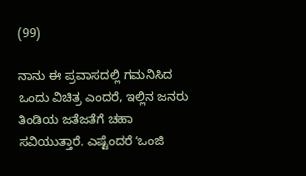(99)

ನಾನು ಈ ಪ್ರವಾಸದಲ್ಲಿ ಗಮನಿಸಿದ ಒಂದು ವಿಚಿತ್ರ ಎಂದರೆ, ಇಲ್ಲಿನ ಜನರು ತಿಂಡಿಯ ಜತೆಜತೆಗೆ ಚಹಾ ಸವಿಯುತ್ತಾರೆ. ಎಷ್ಟೆಂದರೆ ʻಒಂಜಿ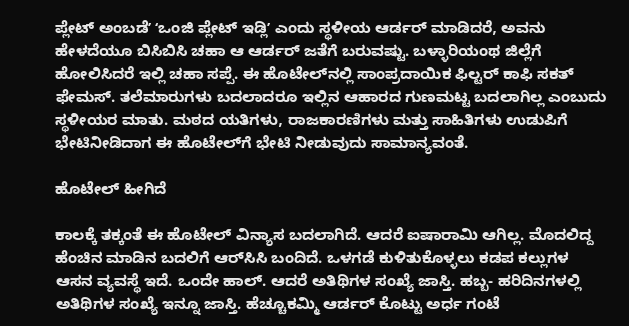ಪ್ಲೇಟ್‌ ಅಂಬಡೆʼ ʻಒಂಜಿ ಪ್ಲೇಟ್‌ ಇಡ್ಲಿʼ ಎಂದು ಸ್ಥಳೀಯ ಆರ್ಡರ್‌ ಮಾಡಿದರೆ, ಅವನು ಹೇಳದೆಯೂ ಬಿಸಿಬಿಸಿ ಚಹಾ ಆ ಆರ್ಡರ್‌ ಜತೆಗೆ ಬರುವಷ್ಟು. ಬಳ್ಳಾರಿಯಂಥ ಜಿಲ್ಲೆಗೆ ಹೋಲಿಸಿದರೆ ಇಲ್ಲಿ ಚಹಾ ಸಪ್ಪೆ. ಈ ಹೊಟೇಲ್‌ನಲ್ಲಿ ಸಾಂಪ್ರದಾಯಿಕ ಫಿಲ್ಟರ್ ಕಾಫಿ ಸಕತ್ ಫೇಮಸ್‌. ತಲೆಮಾರುಗಳು ಬದಲಾದರೂ ಇಲ್ಲಿನ ಆಹಾರದ ಗುಣಮಟ್ಟ ಬದಲಾಗಿಲ್ಲ ಎಂಬುದು ಸ್ಥಳೀಯರ ಮಾತು. ಮಠದ ಯತಿಗಳು, ರಾಜಕಾರಣಿಗಳು ಮತ್ತು ಸಾಹಿತಿಗಳು ಉಡುಪಿಗೆ ಭೇಟಿನೀಡಿದಾಗ ಈ ಹೊಟೇಲ್‌ಗೆ ಭೇಟಿ ನೀಡುವುದು ಸಾಮಾನ್ಯವಂತೆ.

ಹೊಟೇಲ್‌ ಹೀಗಿದೆ

ಕಾಲಕ್ಕೆ ತಕ್ಕಂತೆ ಈ ಹೊಟೇಲ್‌ ವಿನ್ಯಾಸ ಬದಲಾಗಿದೆ. ಆದರೆ ಐಷಾರಾಮಿ ಆಗಿಲ್ಲ. ಮೊದಲಿದ್ದ ಹೆಂಚಿನ ಮಾಡಿನ ಬದಲಿಗೆ ಆರ್‌ಸಿಸಿ ಬಂದಿದೆ. ಒಳಗಡೆ ಕುಳಿತುಕೊಳ್ಳಲು ಕಡಪ ಕಲ್ಲುಗಳ ಆಸನ ವ್ಯವಸ್ಥೆ ಇದೆ. ಒಂದೇ ಹಾಲ್‌. ಆದರೆ ಅತಿಥಿಗಳ ಸಂಖ್ಯೆ ಜಾಸ್ತಿ. ಹಬ್ಬ- ಹರಿದಿನಗಳಲ್ಲಿ ಅತಿಥಿಗಳ ಸಂಖ್ಯೆ ಇನ್ನೂ ಜಾಸ್ತಿ. ಹೆಚ್ಚೂಕಮ್ಮಿ ಆರ್ಡರ್‌ ಕೊಟ್ಟು ಅರ್ಧ ಗಂಟೆ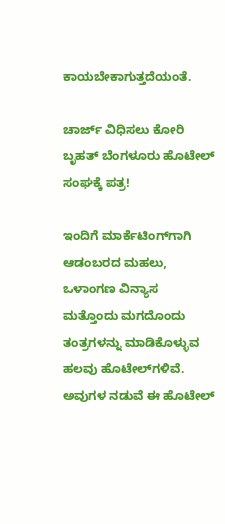ಕಾಯಬೇಕಾಗುತ್ತದೆಯಂತೆ.

ಚಾರ್ಜ್ ವಿಧಿಸಲು ಕೋರಿ ಬೃಹತ್ ಬೆಂಗಳೂರು ಹೊಟೇಲ್ ಸಂಘಕ್ಕೆ ಪತ್ರ!

ಇಂದಿಗೆ ಮಾರ್ಕೆಟಿಂಗ್‌ಗಾಗಿ ಆಡಂಬರದ ಮಹಲು, ಒಳಾಂಗಣ ವಿನ್ಯಾಸ ಮತ್ತೊಂದು ಮಗದೊಂದು ತಂತ್ರಗಳನ್ನು ಮಾಡಿಕೊಳ್ಳುವ ಹಲವು ಹೊಟೇಲ್‌ಗಳಿವೆ. ಅವುಗಳ ನಡುವೆ ಈ ಹೊಟೇಲ್‌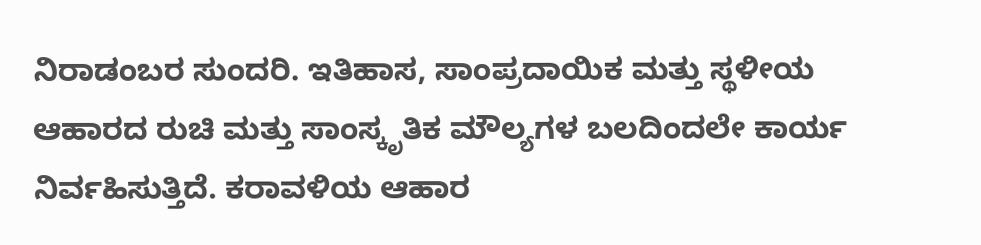ನಿರಾಡಂಬರ ಸುಂದರಿ. ಇತಿಹಾಸ, ಸಾಂಪ್ರದಾಯಿಕ ಮತ್ತು ಸ್ಥಳೀಯ ಆಹಾರದ ರುಚಿ ಮತ್ತು ಸಾಂಸ್ಕೃತಿಕ ಮೌಲ್ಯಗಳ ಬಲದಿಂದಲೇ ಕಾರ್ಯ ನಿರ್ವಹಿಸುತ್ತಿದೆ. ಕರಾವಳಿಯ ಆಹಾರ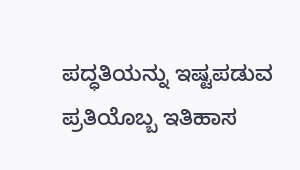ಪದ್ಧತಿಯನ್ನು ಇಷ್ಟಪಡುವ ಪ್ರತಿಯೊಬ್ಬ ಇತಿಹಾಸ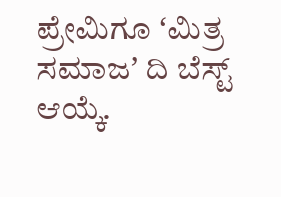ಪ್ರೇಮಿಗೂ ʻಮಿತ್ರ ಸಮಾಜʼ ದಿ ಬೆಸ್ಟ್‌ ಆಯ್ಕೆ.